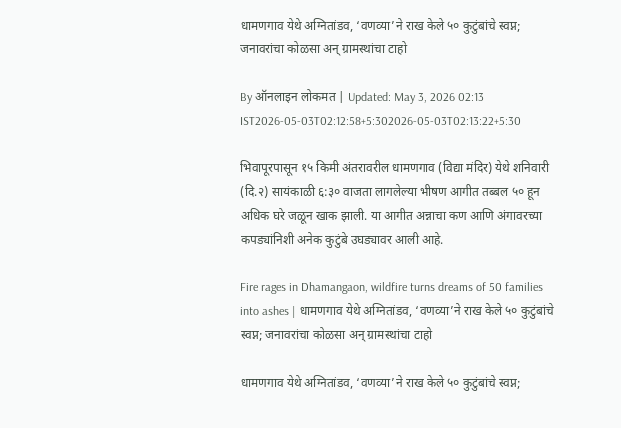धामणगाव येथे अग्नितांडव, ‘वणव्या’ने राख केले ५० कुटुंबांचे स्वप्न; जनावरांचा कोळसा अन् ग्रामस्थांचा टाहो

By ऑनलाइन लोकमत | Updated: May 3, 2026 02:13 IST2026-05-03T02:12:58+5:302026-05-03T02:13:22+5:30

भिवापूरपासून १५ किमी अंतरावरील धामणगाव (विद्या मंदिर) येथे शनिवारी (दि.२) सायंकाळी ६:३० वाजता लागलेल्या भीषण आगीत तब्बल ५० हून अधिक घरे जळून खाक झाली. या आगीत अन्नाचा कण आणि अंगावरच्या कपड्यांनिशी अनेक कुटुंबे उघड्यावर आली आहे.

Fire rages in Dhamangaon, wildfire turns dreams of 50 families into ashes | धामणगाव येथे अग्नितांडव, ‘वणव्या’ने राख केले ५० कुटुंबांचे स्वप्न; जनावरांचा कोळसा अन् ग्रामस्थांचा टाहो

धामणगाव येथे अग्नितांडव, ‘वणव्या’ने राख केले ५० कुटुंबांचे स्वप्न;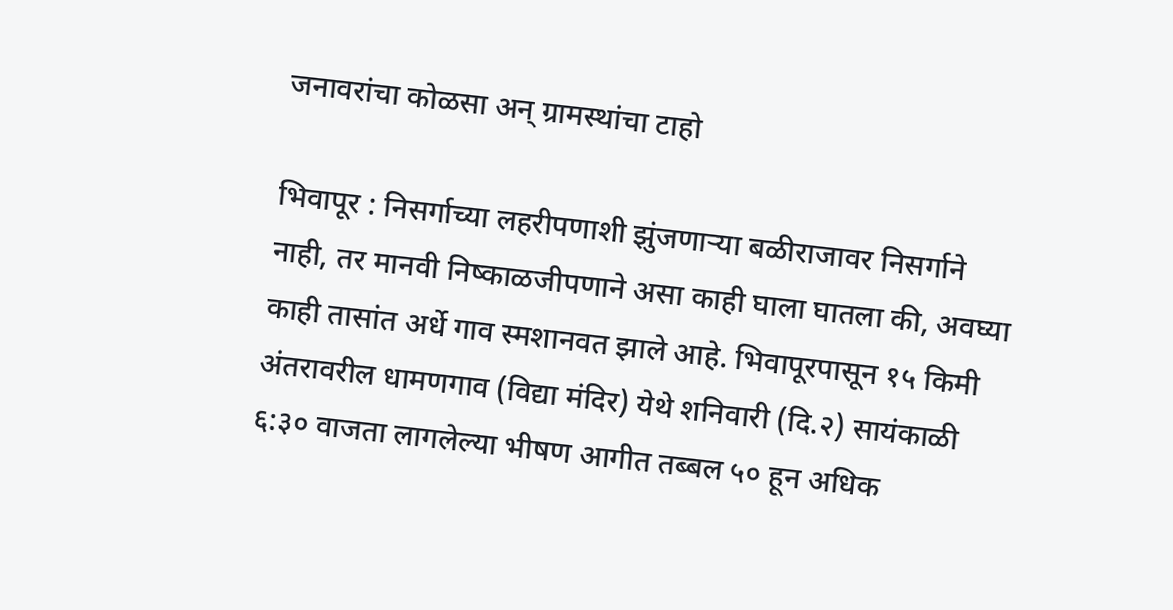जनावरांचा कोळसा अन् ग्रामस्थांचा टाहो

भिवापूर : निसर्गाच्या लहरीपणाशी झुंजणाऱ्या बळीराजावर निसर्गाने नाही, तर मानवी निष्काळजीपणाने असा काही घाला घातला की, अवघ्या काही तासांत अर्धे गाव स्मशानवत झाले आहे. भिवापूरपासून १५ किमी अंतरावरील धामणगाव (विद्या मंदिर) येथे शनिवारी (दि.२) सायंकाळी ६:३० वाजता लागलेल्या भीषण आगीत तब्बल ५० हून अधिक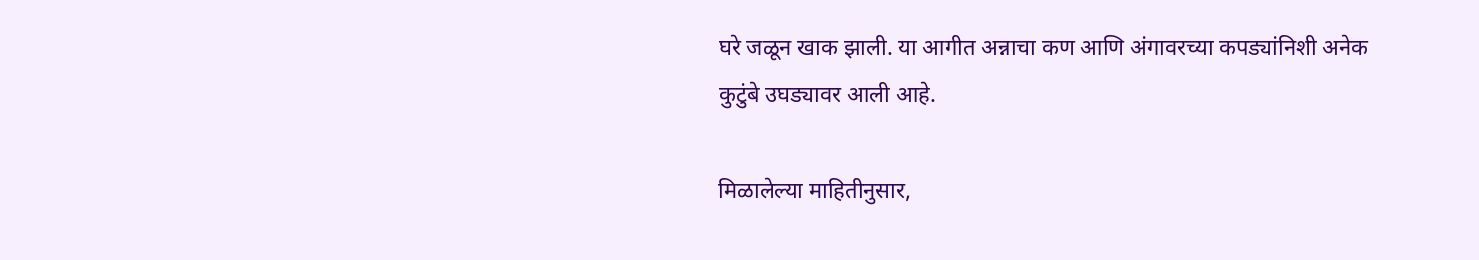घरे जळून खाक झाली. या आगीत अन्नाचा कण आणि अंगावरच्या कपड्यांनिशी अनेक कुटुंबे उघड्यावर आली आहे.

मिळालेल्या माहितीनुसार,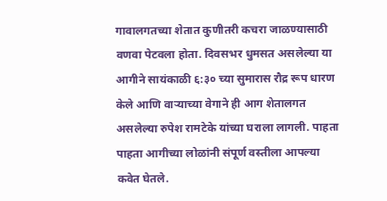गावालगतच्या शेतात कुणीतरी कचरा जाळण्यासाठी वणवा पेटवला होता. दिवसभर धुमसत असलेल्या या आगीने सायंकाळी ६:३० च्या सुमारास रौद्र रूप धारण केले आणि वाऱ्याच्या वेगाने ही आग शेतालगत असलेल्या रुपेश रामटेके यांच्या घराला लागली. पाहता पाहता आगीच्या लोळांनी संपूर्ण वस्तीला आपल्या कवेत घेतले.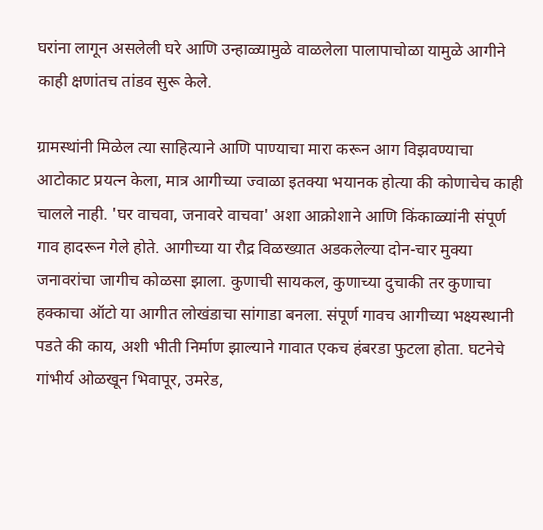घरांना लागून असलेली घरे आणि उन्हाळ्यामुळे वाळलेला पालापाचोळा यामुळे आगीने काही क्षणांतच तांडव सुरू केले.

ग्रामस्थांनी मिळेल त्या साहित्याने आणि पाण्याचा मारा करून आग विझवण्याचा आटोकाट प्रयत्न केला, मात्र आगीच्या ज्वाळा इतक्या भयानक होत्या की कोणाचेच काही चालले नाही. 'घर वाचवा, जनावरे वाचवा' अशा आक्रोशाने आणि किंकाळ्यांनी संपूर्ण गाव हादरून गेले होते. आगीच्या या रौद्र विळख्यात अडकलेल्या दोन-चार मुक्या जनावरांचा जागीच कोळसा झाला. कुणाची सायकल, कुणाच्या दुचाकी तर कुणाचा हक्काचा ऑटो या आगीत लोखंडाचा सांगाडा बनला. संपूर्ण गावच आगीच्या भक्ष्यस्थानी पडते की काय, अशी भीती निर्माण झाल्याने गावात एकच हंबरडा फुटला होता. घटनेचे गांभीर्य ओळखून भिवापूर, उमरेड,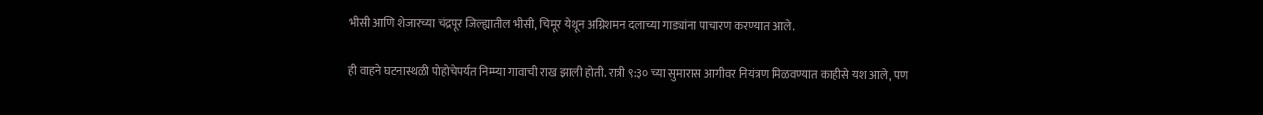भीसी आणि शेजारच्या चंद्रपूर जिल्ह्यातील भीसी, चिमूर येथून अग्निशमन दलाच्या गाड्यांना पाचारण करण्यात आले.

ही वाहने घटनास्थळी पोहोचेपर्यंत निम्म्या गावाची राख झाली होती. रात्री ९:३० च्या सुमारास आगीवर नियंत्रण मिळवण्यात काहीसे यश आले, पण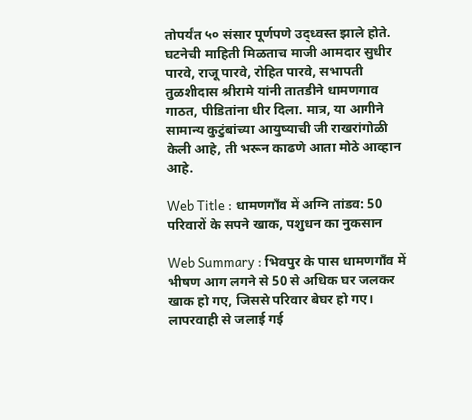तोपर्यंत ५० संसार पूर्णपणे उद्ध्वस्त झाले होते. घटनेची माहिती मिळताच माजी आमदार सुधीर पारवे, राजू पारवे, रोहित पारवे, सभापती तुळशीदास श्रीरामे यांनी तातडीने धामणगाव गाठत, पीडितांना धीर दिला. मात्र, या आगीने सामान्य कुटुंबांच्या आयुष्याची जी राखरांगोळी केली आहे, ती भरून काढणे आता मोठे आव्हान आहे.

Web Title : धामणगाँव में अग्नि तांडव: 50 परिवारों के सपने खाक, पशुधन का नुकसान

Web Summary : भिवपुर के पास धामणगाँव में भीषण आग लगने से 50 से अधिक घर जलकर खाक हो गए, जिससे परिवार बेघर हो गए। लापरवाही से जलाई गई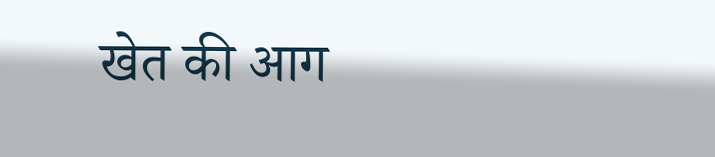खेत की आग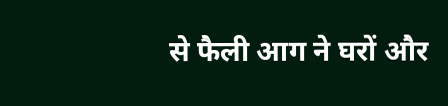से फैली आग ने घरों और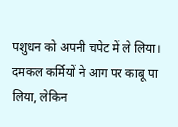पशुधन को अपनी चपेट में ले लिया। दमकल कर्मियों ने आग पर काबू पा लिया, लेकिन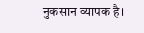नुकसान व्यापक है।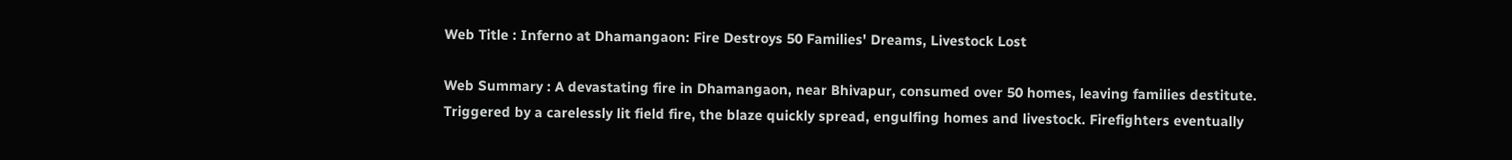Web Title : Inferno at Dhamangaon: Fire Destroys 50 Families' Dreams, Livestock Lost

Web Summary : A devastating fire in Dhamangaon, near Bhivapur, consumed over 50 homes, leaving families destitute. Triggered by a carelessly lit field fire, the blaze quickly spread, engulfing homes and livestock. Firefighters eventually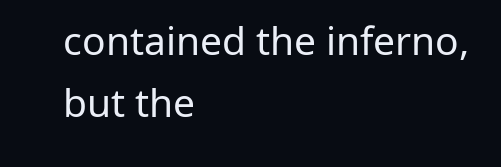contained the inferno, but the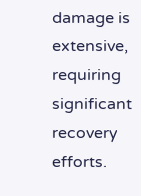damage is extensive, requiring significant recovery efforts.